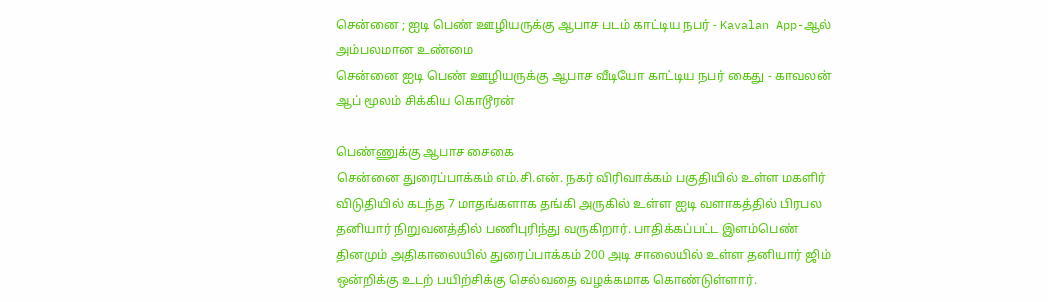சென்னை ; ஐடி பெண் ஊழியருக்கு ஆபாச படம் காட்டிய நபர் - Kavalan App-ஆல் அம்பலமான உண்மை
சென்னை ஐடி பெண் ஊழியருக்கு ஆபாச வீடியோ காட்டிய நபர் கைது - காவலன் ஆப் மூலம் சிக்கிய கொடூரன்

பெண்ணுக்கு ஆபாச சைகை
சென்னை துரைப்பாக்கம் எம்.சி.என். நகர் விரிவாக்கம் பகுதியில் உள்ள மகளிர் விடுதியில் கடந்த 7 மாதங்களாக தங்கி அருகில் உள்ள ஐடி வளாகத்தில் பிரபல தனியார் நிறுவனத்தில் பணிபுரிந்து வருகிறார். பாதிக்கப்பட்ட இளம்பெண் தினமும் அதிகாலையில் துரைப்பாக்கம் 200 அடி சாலையில் உள்ள தனியார் ஜிம் ஒன்றிக்கு உடற் பயிற்சிக்கு செல்வதை வழக்கமாக கொண்டுள்ளார்.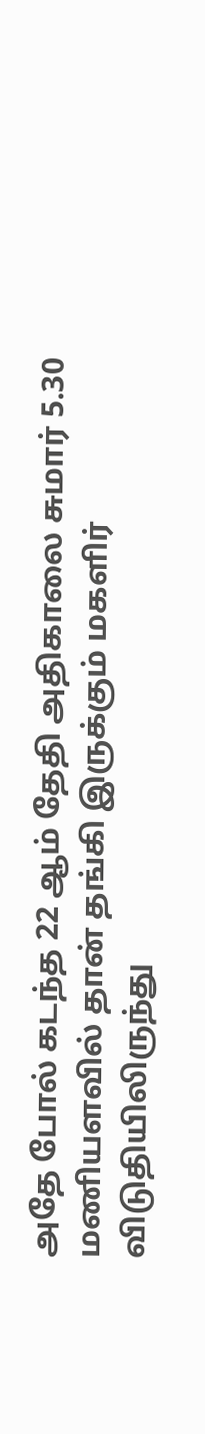அதே போல் கடந்த 22 ஆம் தேதி அதிகாலை சுமார் 5.30 மணியளவில் தான் தங்கி இருக்கும் மகளிர் விடுதியிலிருந்து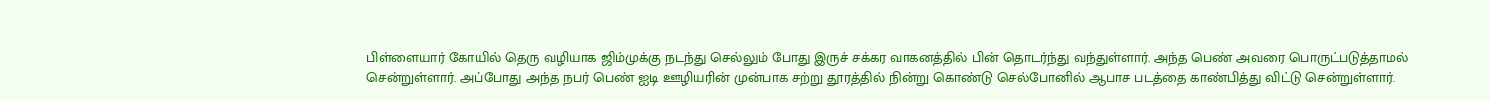பிள்ளையார் கோயில் தெரு வழியாக ஜிம்முக்கு நடந்து செல்லும் போது இருச் சக்கர வாகனத்தில் பின் தொடர்ந்து வந்துள்ளார். அந்த பெண் அவரை பொருட்படுத்தாமல் சென்றுள்ளார். அப்போது அந்த நபர் பெண் ஐடி ஊழியரின் முன்பாக சற்று தூரத்தில் நின்று கொண்டு செல்போனில் ஆபாச படத்தை காண்பித்து விட்டு சென்றுள்ளார்.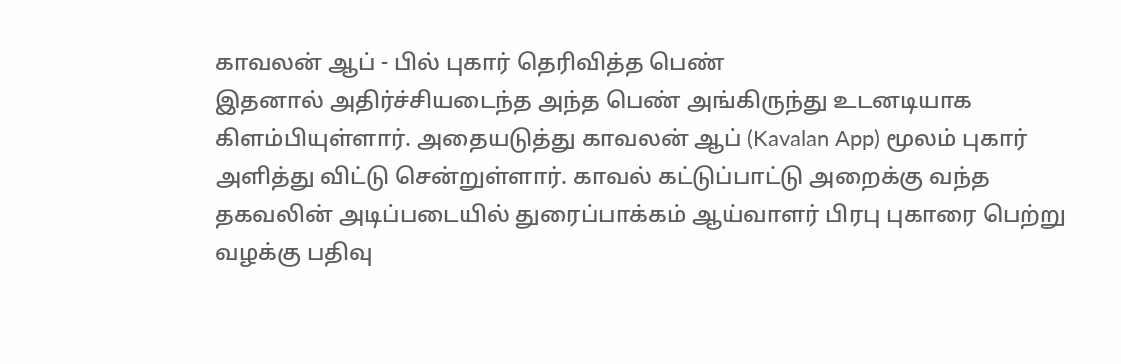காவலன் ஆப் - பில் புகார் தெரிவித்த பெண்
இதனால் அதிர்ச்சியடைந்த அந்த பெண் அங்கிருந்து உடனடியாக கிளம்பியுள்ளார். அதையடுத்து காவலன் ஆப் (Kavalan App) மூலம் புகார் அளித்து விட்டு சென்றுள்ளார். காவல் கட்டுப்பாட்டு அறைக்கு வந்த தகவலின் அடிப்படையில் துரைப்பாக்கம் ஆய்வாளர் பிரபு புகாரை பெற்று வழக்கு பதிவு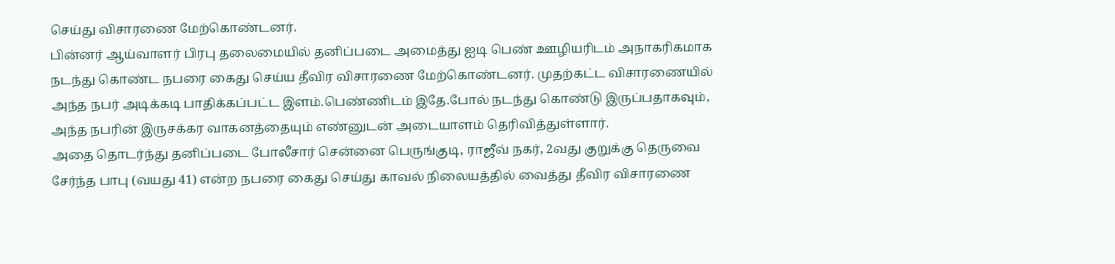செய்து விசாரணை மேற்கொண்டனர்.
பின்னர் ஆய்வாளர் பிரபு தலைமையில் தனிப்படை அமைத்து ஐடி பெண் ஊழியரிடம் அநாகரிகமாக நடந்து கொண்ட நபரை கைது செய்ய தீவிர விசாரணை மேற்கொண்டனர். முதற்கட்ட விசாரணையில் அந்த நபர் அடிக்கடி பாதிக்கப்பட்ட இளம்.பெண்ணிடம் இதே.போல் நடந்து கொண்டு இருப்பதாகவும், அந்த நபரின் இருசக்கர வாகனத்தையும் எண்னுடன் அடையாளம் தெரிவித்துள்ளார்.
அதை தொடர்ந்து தனிப்படை போலீசார் சென்னை பெருங்குடி, ராஜீவ் நகர், 2வது குறுக்கு தெருவை சேர்ந்த பாபு (வயது 41) என்ற நபரை கைது செய்து காவல் நிலையத்தில் வைத்து தீவிர விசாரணை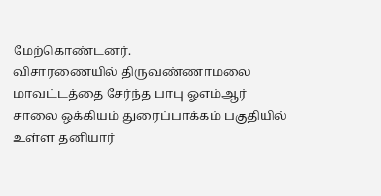மேற்கொண்டனர்.
விசாரணையில் திருவண்ணாமலை மாவட்டத்தை சேர்ந்த பாபு ஓஎம்ஆர் சாலை ஒக்கியம் துரைப்பாக்கம் பகுதியில் உள்ள தனியார்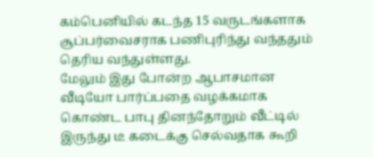கம்பெனியில் கடந்த 15 வருடங்களாக சூப்பர்வைசராக பணிபுரிந்து வந்ததும் தெரிய வந்துள்ளது.
மேலும் இது போன்ற ஆபாசமான வீடியோ பார்ப்பதை வழக்கமாக கொண்ட பாபு தினந்தோறும் வீட்டில் இருந்து டீ கடைக்கு செல்வதாக கூறி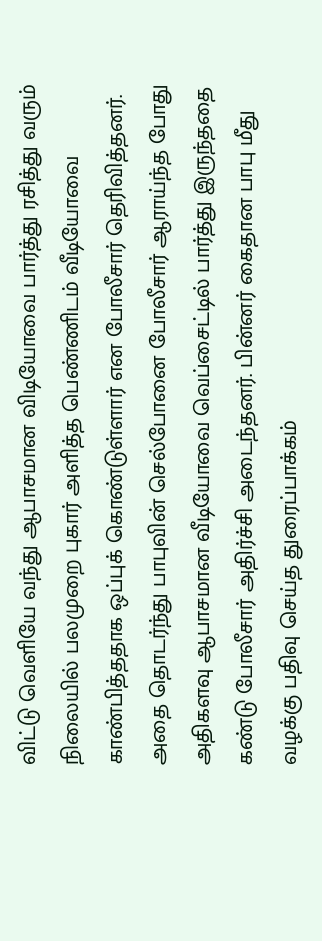விட்டு வெளியே வந்து ஆபாசமான விடியோவை பார்த்து ரசித்து வரும் நிலையில் பலமுறை புகார் அளித்த பெண்ணிடம் வீடியோவை காண்பித்ததாக ஒப்புக் கொண்டுள்ளார் என போலீசார் தெரிவித்தனர்.
அதை தொடர்ந்து பாபுவின் செல்போனை போலீசார் ஆராய்ந்த போது அதிகளவு ஆபாசமான வீடியோவை வெப்சைட்டில் பார்த்து இருந்ததை கண்டு போலீசார் அதிர்ச்சி அடைந்தனர். பின்னர் கைதான பாபு மீது வழக்கு பதிவு செய்த துரைப்பாக்கம்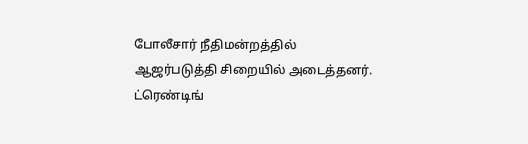போலீசார் நீதிமன்றத்தில் ஆஜர்படுத்தி சிறையில் அடைத்தனர்.
ட்ரெண்டிங்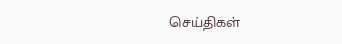செய்திகள்